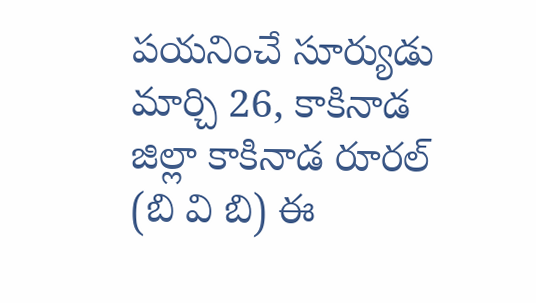పయనించే సూర్యుడు మార్చి 26, కాకినాడ జిల్లా కాకినాడ రూరల్ (బి వి బి) ఈ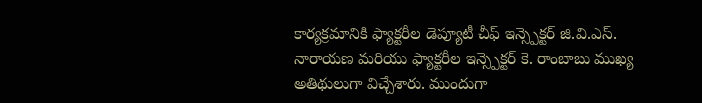కార్యక్రమానికి ఫ్యాక్టరీల డెప్యూటీ చీఫ్ ఇన్స్పెక్టర్ జి.వి.ఎస్. నారాయణ మరియు ఫ్యాక్టరీల ఇన్స్పెక్టర్ కె. రాంబాబు ముఖ్య అతిథులుగా విచ్చేశారు. ముందుగా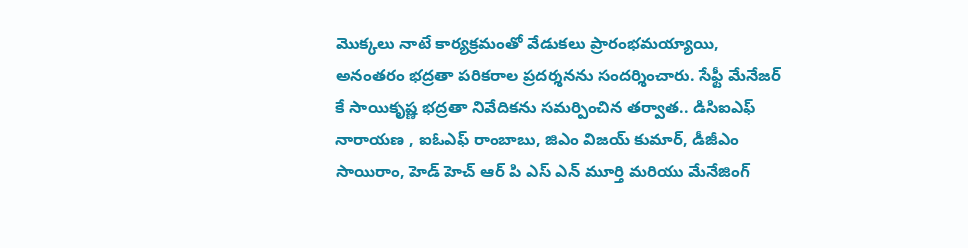మొక్కలు నాటే కార్యక్రమంతో వేడుకలు ప్రారంభమయ్యాయి, అనంతరం భద్రతా పరికరాల ప్రదర్శనను సందర్శించారు. సేఫ్టీ మేనేజర్ కే సాయికృష్ణ భద్రతా నివేదికను సమర్పించిన తర్వాత.. డిసిఐఎఫ్ నారాయణ , ఐఓఎఫ్ రాంబాబు, జిఎం విజయ్ కుమార్, డీజీఎం సాయిరాం, హెడ్ హెచ్ ఆర్ పి ఎస్ ఎన్ మూర్తి మరియు మేనేజింగ్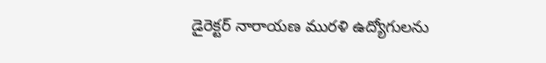డైరెక్టర్ నారాయణ మురళి ఉద్యోగులను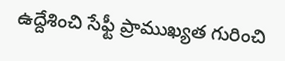ఉద్దేశించి సేఫ్టీ ప్రాముఖ్యత గురించి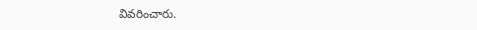వివరించారు.